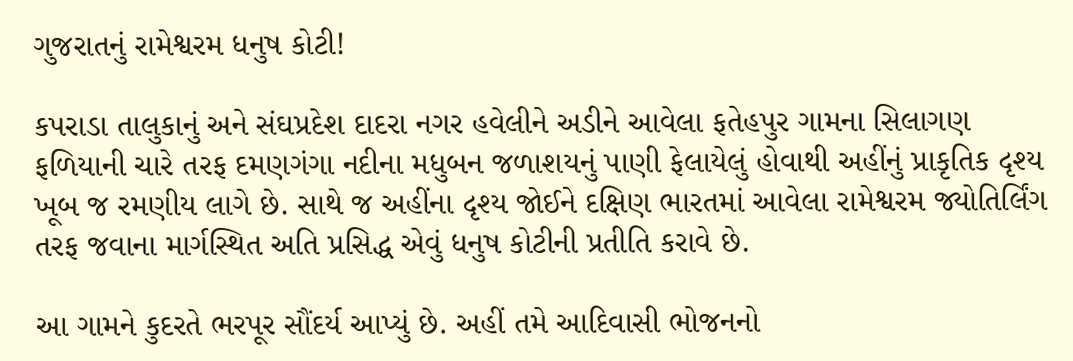ગુજરાતનું રામેશ્વરમ ધનુષ કોટી!

કપરાડા તાલુકાનું અને સંઘપ્રદેશ દાદરા નગર હવેલીને અડીને આવેલા ફતેહપુર ગામના સિલાગણ ફળિયાની ચારે તરફ દમણગંગા નદીના મધુબન જળાશયનું પાણી ફેલાયેલું હોવાથી અહીંનું પ્રાકૃતિક દૃશ્ય ખૂબ જ રમણીય લાગે છે. સાથે જ અહીંના દૃશ્ય જોઈને દક્ષિણ ભારતમાં આવેલા રામેશ્વરમ જ્યોતિર્લિંગ તરફ જવાના માર્ગસ્થિત અતિ પ્રસિદ્ધ એવું ધનુષ કોટીની પ્રતીતિ કરાવે છે.

આ ગામને કુદરતે ભરપૂર સૌંદર્ય આપ્યું છે. અહીં તમે આદિવાસી ભોજનનો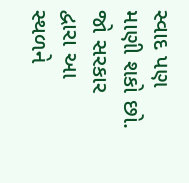સ્વાદ પણ માણી શકો છો. જો સરકાર દ્વારા આ સ્થળને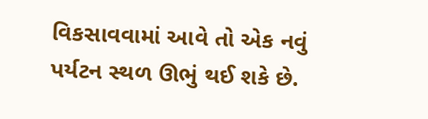વિકસાવવામાં આવે તો એક નવું પર્યટન સ્થળ ઊભું થઈ શકે છે.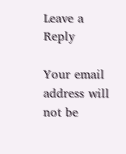Leave a Reply

Your email address will not be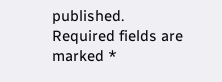published. Required fields are marked *